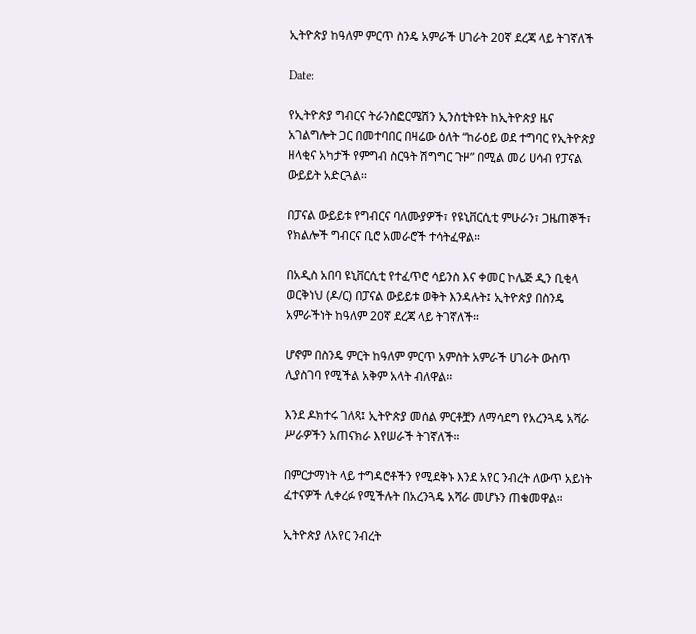ኢትዮጵያ ከዓለም ምርጥ ስንዴ አምራች ሀገራት 20ኛ ደረጃ ላይ ትገኛለች

Date:

የኢትዮጵያ ግብርና ትራንስፎርሜሽን ኢንስቲትዩት ከኢትዮጵያ ዜና አገልግሎት ጋር በመተባበር በዛሬው ዕለት “ከራዕይ ወደ ተግባር የኢትዮጵያ ዘላቂና አካታች የምግብ ስርዓት ሽግግር ጉዞ” በሚል መሪ ሀሳብ የፓናል ውይይት አድርጓል፡፡

በፓናል ውይይቱ የግብርና ባለሙያዎች፣ የዩኒቨርሲቲ ምሁራን፣ ጋዜጠኞች፣ የክልሎች ግብርና ቢሮ አመራሮች ተሳትፈዋል።

በአዲስ አበባ ዩኒቨርሲቲ የተፈጥሮ ሳይንስ እና ቀመር ኮሌጅ ዲን ቢቂላ ወርቅነህ (ዶ/ር) በፓናል ውይይቱ ወቅት እንዳሉት፤ ኢትዮጵያ በስንዴ አምራችነት ከዓለም 20ኛ ደረጃ ላይ ትገኛለች።

ሆኖም በስንዴ ምርት ከዓለም ምርጥ አምስት አምራች ሀገራት ውስጥ ሊያስገባ የሚችል አቅም አላት ብለዋል፡፡

እንደ ዶክተሩ ገለጻ፤ ኢትዮጵያ መሰል ምርቶቿን ለማሳደግ የአረንጓዴ አሻራ ሥራዎችን አጠናክራ እየሠራች ትገኛለች።

በምርታማነት ላይ ተግዳሮቶችን የሚደቅኑ እንደ አየር ንብረት ለውጥ አይነት ፈተናዎች ሊቀረፉ የሚችሉት በአረንጓዴ አሻራ መሆኑን ጠቁመዋል።

ኢትዮጵያ ለአየር ንብረት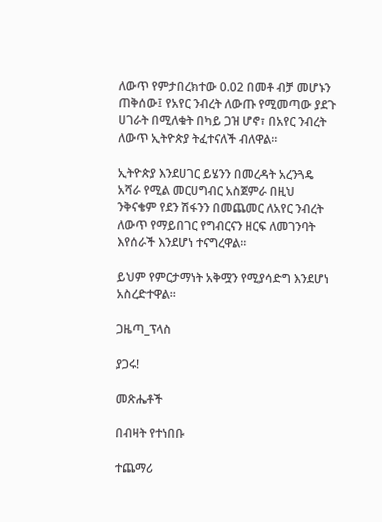ለውጥ የምታበረክተው 0.02 በመቶ ብቻ መሆኑን ጠቅሰው፤ የአየር ንብረት ለውጡ የሚመጣው ያደጉ ሀገራት በሚለቁት በካይ ጋዝ ሆኖ፣ በአየር ንብረት ለውጥ ኢትዮጵያ ትፈተናለች ብለዋል።

ኢትዮጵያ እንደሀገር ይሄንን በመረዳት አረንጓዴ አሻራ የሚል መርሀግብር አስጀምራ በዚህ ንቅናቄም የደን ሽፋንን በመጨመር ለአየር ንብረት ለውጥ የማይበገር የግብርናን ዘርፍ ለመገንባት እየሰራች እንደሆነ ተናግረዋል።

ይህም የምርታማነት አቅሟን የሚያሳድግ እንደሆነ አስረድተዋል።

ጋዜጣ_ፕላስ

ያጋሩ!

መጽሔቶች

በብዛት የተነበቡ

ተጨማሪ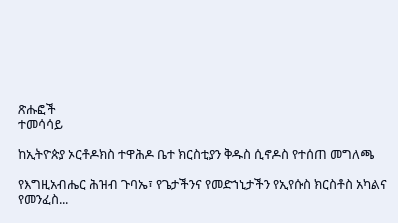ጽሑፎች
ተመሳሳይ

ከኢትዮጵያ ኦርቶዶክስ ተዋሕዶ ቤተ ክርስቲያን ቅዱስ ሲኖዶስ የተሰጠ መግለጫ

የእግዚአብሔር ሕዝብ ጉባኤ፣ የጌታችንና የመድኀኒታችን የኢየሱስ ክርስቶስ አካልና የመንፈስ...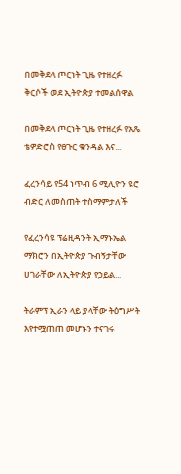በመቅደላ ጦርነት ጊዜ የተዘረፉ ቅርሶች ወደ ኢትዮጵያ ተመልሰዋል

በመቅደላ ጦርነት ጊዜ የተዘረፉ የአጼ ቴዎድሮስ የፀጉር ቁንዳል እና...

ፈረንሳይ የ54 ነጥብ 6 ሚሊዮን ዩሮ ብድር ለመስጠት ተስማምታለች

የፈረንሳዩ ፕሬዚዳንት ኢማኑኤል ማክሮን በኢትዮጵያ ጉብኝታቸው ሀገራቸው ለኢትዮጵያ የኃይል...

ትራምፕ ኢራን ላይ ያላቸው ትዕግሥት እየተሟጠጠ መሆኑን ተናገሩ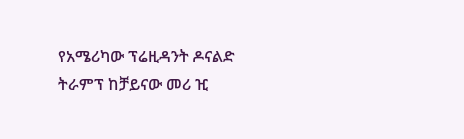የአሜሪካው ፕሬዚዳንት ዶናልድ ትራምፕ ከቻይናው መሪ ዢ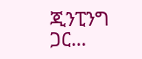ጂንፒንግ ጋር...